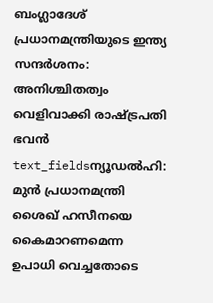ബംഗ്ലാദേശ് പ്രധാനമന്ത്രിയുടെ ഇന്ത്യ സന്ദർശനം: അനിശ്ചിതത്വം വെളിവാക്കി രാഷ്ട്രപതി ഭവൻ
text_fieldsന്യൂഡൽഹി: മുൻ പ്രധാനമന്ത്രി ശൈഖ് ഹസീനയെ കൈമാറണമെന്ന ഉപാധി വെച്ചതോടെ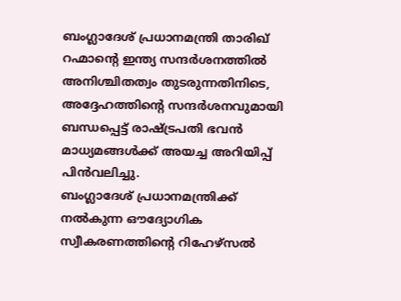ബംഗ്ലാദേശ് പ്രധാനമന്ത്രി താരിഖ് റഹ്മാന്റെ ഇന്ത്യ സന്ദർശനത്തിൽ അനിശ്ചിതത്വം തുടരുന്നതിനിടെ, അദ്ദേഹത്തിന്റെ സന്ദർശനവുമായി ബന്ധപ്പെട്ട് രാഷ്ട്രപതി ഭവൻ മാധ്യമങ്ങൾക്ക് അയച്ച അറിയിപ്പ് പിൻവലിച്ചു.
ബംഗ്ലാദേശ് പ്രധാനമന്ത്രിക്ക് നൽകുന്ന ഔദ്യോഗിക സ്വീകരണത്തിന്റെ റിഹേഴ്സൽ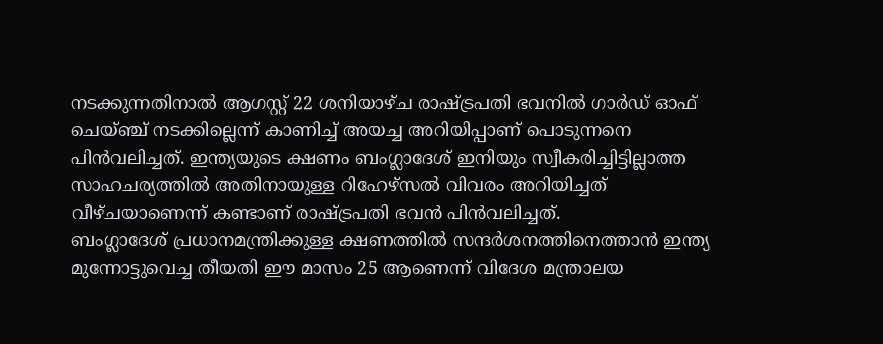നടക്കുന്നതിനാൽ ആഗസ്റ്റ് 22 ശനിയാഴ്ച രാഷ്ട്രപതി ഭവനിൽ ഗാർഡ് ഓഫ് ചെയ്ഞ്ച് നടക്കില്ലെന്ന് കാണിച്ച് അയച്ച അറിയിപ്പാണ് പൊടുന്നനെ പിൻവലിച്ചത്. ഇന്ത്യയുടെ ക്ഷണം ബംഗ്ലാദേശ് ഇനിയും സ്വീകരിച്ചിട്ടില്ലാത്ത സാഹചര്യത്തിൽ അതിനായുള്ള റിഹേഴ്സൽ വിവരം അറിയിച്ചത് വീഴ്ചയാണെന്ന് കണ്ടാണ് രാഷ്ട്രപതി ഭവൻ പിൻവലിച്ചത്.
ബംഗ്ലാദേശ് പ്രധാനമന്ത്രിക്കുള്ള ക്ഷണത്തിൽ സന്ദർശനത്തിനെത്താൻ ഇന്ത്യ മുന്നോട്ടുവെച്ച തീയതി ഈ മാസം 25 ആണെന്ന് വിദേശ മന്ത്രാലയ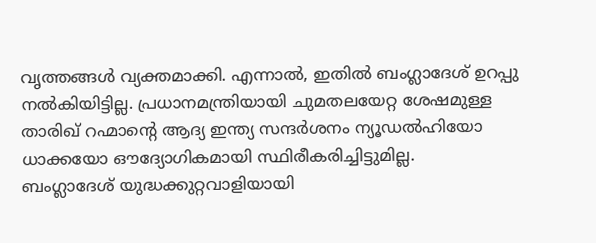വൃത്തങ്ങൾ വ്യക്തമാക്കി. എന്നാൽ, ഇതിൽ ബംഗ്ലാദേശ് ഉറപ്പു നൽകിയിട്ടില്ല. പ്രധാനമന്ത്രിയായി ചുമതലയേറ്റ ശേഷമുള്ള താരിഖ് റഹ്മാന്റെ ആദ്യ ഇന്ത്യ സന്ദർശനം ന്യൂഡൽഹിയോ ധാക്കയോ ഔദ്യോഗികമായി സ്ഥിരീകരിച്ചിട്ടുമില്ല.
ബംഗ്ലാദേശ് യുദ്ധക്കുറ്റവാളിയായി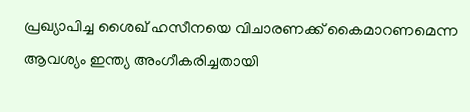പ്രഖ്യാപിച്ച ശൈഖ് ഹസീനയെ വിചാരണക്ക് കൈമാറണമെന്ന ആവശ്യം ഇന്ത്യ അംഗീകരിച്ചതായി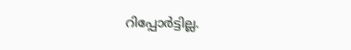റിപ്പോർട്ടില്ല.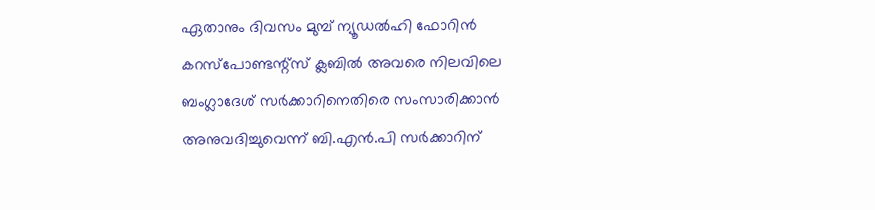ഏതാനും ദിവസം മുമ്പ് ന്യൂഡൽഹി ഫോറിൻ കറസ്പോണ്ടന്റ്സ് ക്ലബിൽ അവരെ നിലവിലെ ബംഗ്ലാദേശ് സർക്കാറിനെതിരെ സംസാരിക്കാൻ അനുവദിച്ചുവെന്ന് ബി.എൻ.പി സർക്കാറിന്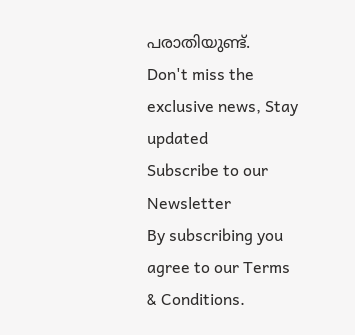പരാതിയുണ്ട്.
Don't miss the exclusive news, Stay updated
Subscribe to our Newsletter
By subscribing you agree to our Terms & Conditions.